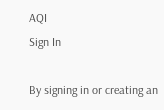AQI
Sign In

By signing in or creating an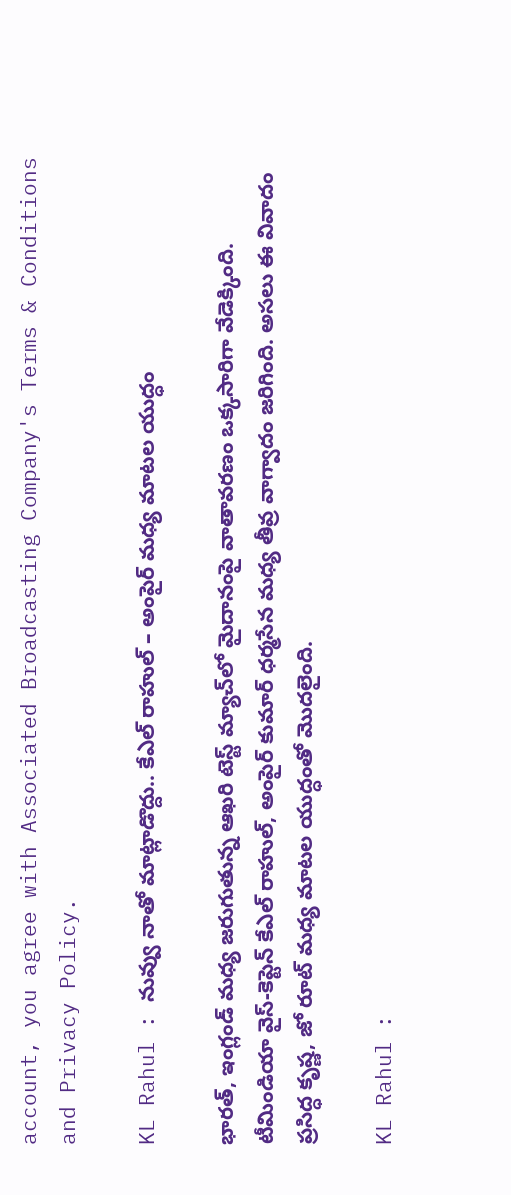account, you agree with Associated Broadcasting Company's Terms & Conditions and Privacy Policy.

KL Rahul : నువ్వు నాతో మాట్లాడొద్దు.. కేఎల్ రాహుల్ – అంపైర్ మధ్య మాటల యుద్ధం

భారత్, ఇంగ్లండ్ మధ్య జరుగుతున్న ఆఖరి టెస్ట్ మ్యాచ్‌లో మైదానంపై వాతావరణం ఒక్కసారిగా వేడెక్కింది. టీమిండియా వైస్-కెప్టెన్ కేఎల్ రాహుల్, అంపైర్ కుమార్ ధర్మసేన మధ్య తీవ్ర వాగ్వాదం జరిగింది. అసలు ఈ వివాదం ప్రసిద్ధ కృష్ణ, జో రూట్ మధ్య మాటల యుద్ధంతో మొదలైంది.

KL Rahul :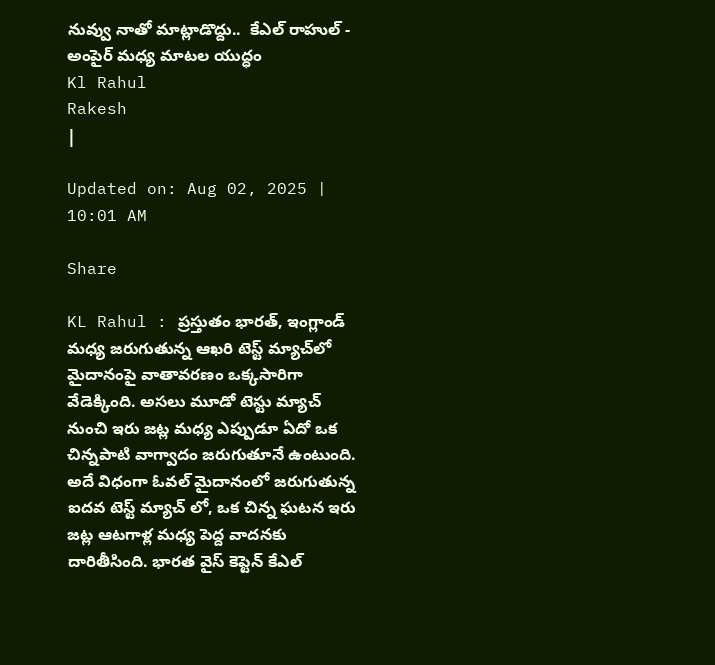నువ్వు నాతో మాట్లాడొద్దు..  కేఎల్ రాహుల్ - అంపైర్ మధ్య మాటల యుద్ధం
Kl Rahul
Rakesh
|

Updated on: Aug 02, 2025 | 10:01 AM

Share

KL Rahul : ప్రస్తుతం భారత్, ఇంగ్లాండ్ మధ్య జరుగుతున్న ఆఖరి టెస్ట్ మ్యాచ్‌లో మైదానంపై వాతావరణం ఒక్కసారిగా వేడెక్కింది. అసలు మూడో టెస్టు మ్యాచ్ నుంచి ఇరు జట్ల మధ్య ఎప్పుడూ ఏదో ఒక చిన్నపాటి వాగ్వాదం జరుగుతూనే ఉంటుంది. అదే విధంగా ఓవల్ మైదానంలో జరుగుతున్న ఐదవ టెస్ట్ మ్యాచ్ లో, ఒక చిన్న ఘటన ఇరు జట్ల ఆటగాళ్ల మధ్య పెద్ద వాదనకు దారితీసింది. భారత వైస్ కెప్టెన్ కేఎల్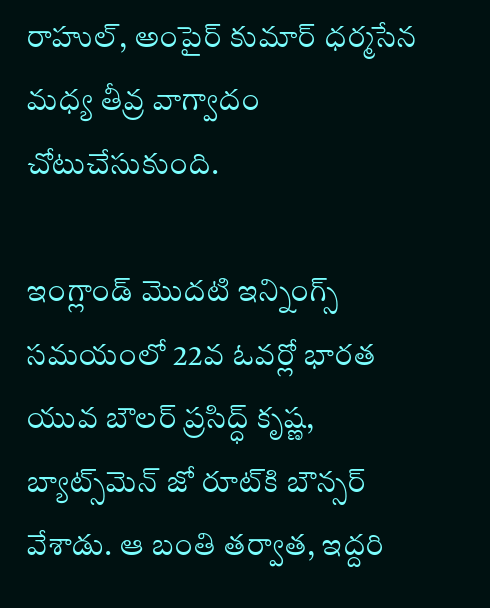రాహుల్, అంపైర్ కుమార్ ధర్మసేన మధ్య తీవ్ర వాగ్వాదం చోటుచేసుకుంది.

ఇంగ్లాండ్ మొదటి ఇన్నింగ్స్ సమయంలో 22వ ఓవర్లో భారత యువ బౌలర్ ప్రసిద్ధ్ కృష్ణ, బ్యాట్స్‌మెన్ జో రూట్‌కి బౌన్సర్ వేశాడు. ఆ బంతి తర్వాత, ఇద్దరి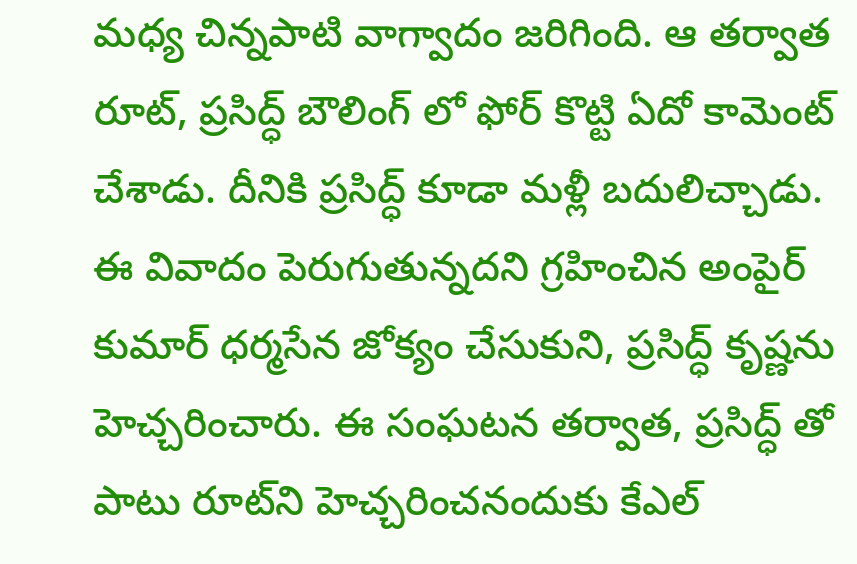మధ్య చిన్నపాటి వాగ్వాదం జరిగింది. ఆ తర్వాత రూట్, ప్రసిద్ధ్ బౌలింగ్ లో ఫోర్ కొట్టి ఏదో కామెంట్ చేశాడు. దీనికి ప్రసిద్ధ్ కూడా మళ్లీ బదులిచ్చాడు. ఈ వివాదం పెరుగుతున్నదని గ్రహించిన అంపైర్ కుమార్ ధర్మసేన జోక్యం చేసుకుని, ప్రసిద్ధ్ కృష్ణను హెచ్చరించారు. ఈ సంఘటన తర్వాత, ప్రసిద్ధ్ తో పాటు రూట్‌ని హెచ్చరించనందుకు కేఎల్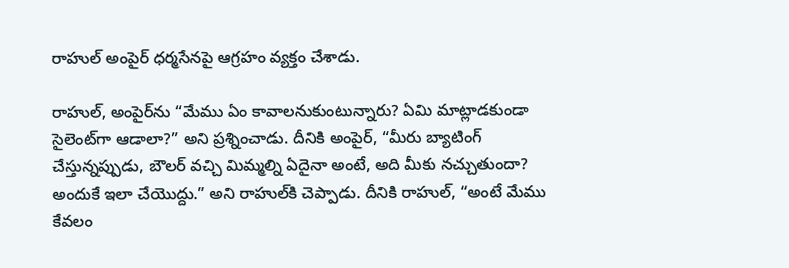రాహుల్ అంపైర్ ధర్మసేనపై ఆగ్రహం వ్యక్తం చేశాడు.

రాహుల్, అంపైర్‌ను “మేము ఏం కావాలనుకుంటున్నారు? ఏమి మాట్లాడకుండా సైలెంట్‌గా ఆడాలా?” అని ప్రశ్నించాడు. దీనికి అంపైర్, “మీరు బ్యాటింగ్ చేస్తున్నప్పుడు, బౌలర్ వచ్చి మిమ్మల్ని ఏదైనా అంటే, అది మీకు నచ్చుతుందా? అందుకే ఇలా చేయొద్దు.” అని రాహుల్‌కి చెప్పాడు. దీనికి రాహుల్, “అంటే మేము కేవలం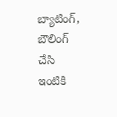బ్యాటింగ్, బౌలింగ్ చేసి ఇంటికి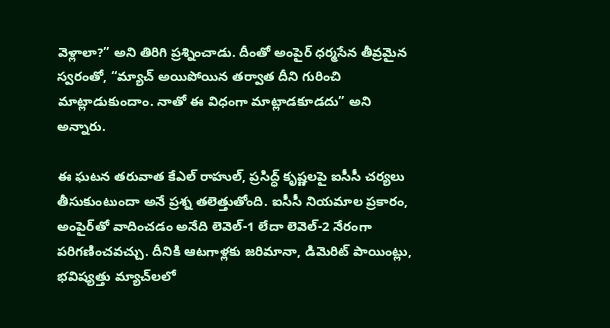వెళ్లాలా?” అని తిరిగి ప్రశ్నించాడు. దీంతో అంపైర్ ధర్మసేన తీవ్రమైన స్వరంతో, “మ్యాచ్ అయిపోయిన తర్వాత దీని గురించి మాట్లాడుకుందాం. నాతో ఈ విధంగా మాట్లాడకూడదు” అని అన్నారు.

ఈ ఘటన తరువాత కేఎల్ రాహుల్, ప్రసిద్ధ్ కృష్ణలపై ఐసీసీ చర్యలు తీసుకుంటుందా అనే ప్రశ్న తలెత్తుతోంది. ఐసీసీ నియమాల ప్రకారం, అంపైర్‌తో వాదించడం అనేది లెవెల్-1 లేదా లెవెల్-2 నేరంగా పరిగణించవచ్చు. దీనికి ఆటగాళ్లకు జరిమానా, డిమెరిట్ పాయింట్లు, భవిష్యత్తు మ్యాచ్‌లలో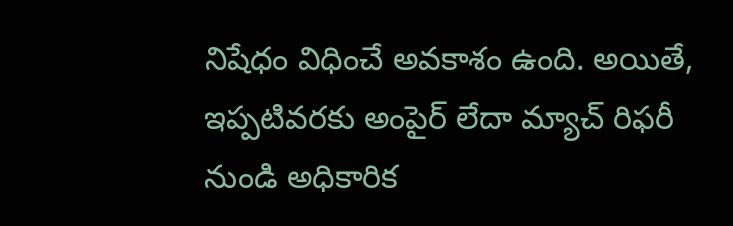నిషేధం విధించే అవకాశం ఉంది. అయితే, ఇప్పటివరకు అంపైర్ లేదా మ్యాచ్ రిఫరీ నుండి అధికారిక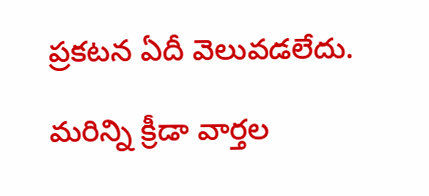ప్రకటన ఏదీ వెలువడలేదు.

మరిన్ని క్రీడా వార్తల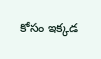కోసం ఇక్కడ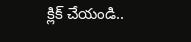క్లిక్ చేయండి..